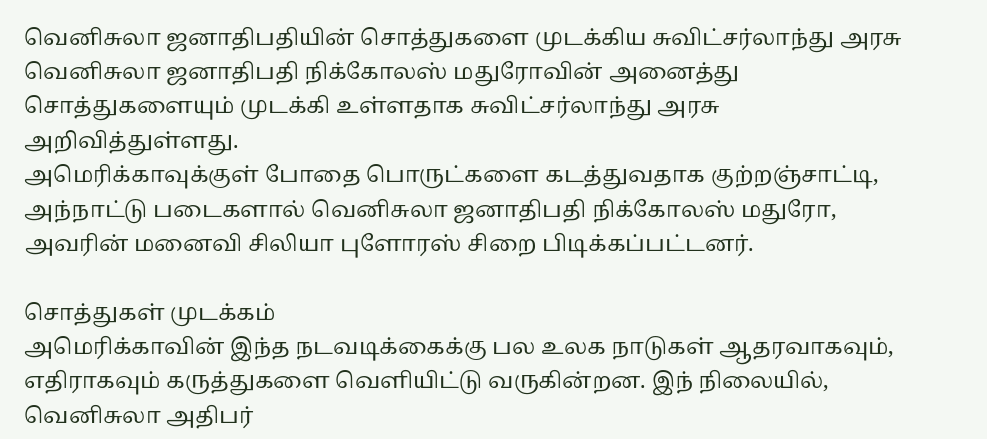வெனிசுலா ஜனாதிபதியின் சொத்துகளை முடக்கிய சுவிட்சர்லாந்து அரசு
வெனிசுலா ஜனாதிபதி நிக்கோலஸ் மதுரோவின் அனைத்து சொத்துகளையும் முடக்கி உள்ளதாக சுவிட்சர்லாந்து அரசு அறிவித்துள்ளது.
அமெரிக்காவுக்குள் போதை பொருட்களை கடத்துவதாக குற்றஞ்சாட்டி, அந்நாட்டு படைகளால் வெனிசுலா ஜனாதிபதி நிக்கோலஸ் மதுரோ, அவரின் மனைவி சிலியா புளோரஸ் சிறை பிடிக்கப்பட்டனர்.

சொத்துகள் முடக்கம்
அமெரிக்காவின் இந்த நடவடிக்கைக்கு பல உலக நாடுகள் ஆதரவாகவும், எதிராகவும் கருத்துகளை வெளியிட்டு வருகின்றன. இந் நிலையில், வெனிசுலா அதிபர்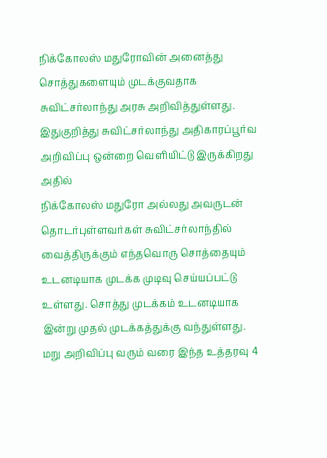நிக்கோலஸ் மதுரோவின் அனைத்து சொத்துகளையும் முடக்குவதாக சுவிட்சர்லாந்து அரசு அறிவித்துள்ளது.
இதுகுறித்து சுவிட்சர்லாந்து அதிகாரப்பூர்வ அறிவிப்பு ஒன்றை வெளியிட்டு இருக்கிறது அதில்
நிக்கோலஸ் மதுரோ அல்லது அவருடன் தொடர்புள்ளவர்கள் சுவிட்சர்லாந்தில் வைத்திருக்கும் எந்தவொரு சொத்தையும் உடனடியாக முடக்க முடிவு செய்யப்பட்டு உள்ளது. சொத்து முடக்கம் உடனடியாக இன்று முதல் முடக்கத்துக்கு வந்துள்ளது.
மறு அறிவிப்பு வரும் வரை இந்த உத்தரவு 4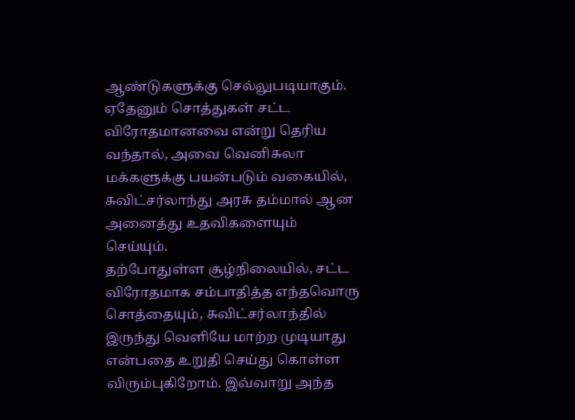ஆண்டுகளுக்கு செல்லுபடியாகும். ஏதேனும் சொத்துகள் சட்ட விரோதமானவை என்று தெரிய வந்தால், அவை வெனிசுலா மக்களுக்கு பயன்படும் வகையில், சுவிட்சர்லாந்து அரசு தம்மால் ஆன அனைத்து உதவிகளையும் செய்யும்.
தற்போதுள்ள சூழ்நிலையில், சட்ட விரோதமாக சம்பாதித்த எந்தவொரு சொத்தையும், சுவிட்சர்லாந்தில் இருந்து வெளியே மாற்ற முடியாது என்பதை உறுதி செய்து கொள்ள விரும்புகிறோம். இவ்வாறு அந்த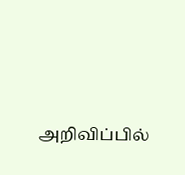அறிவிப்பில்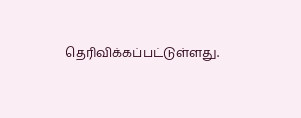தெரிவிக்கப்பட்டுள்ளது.